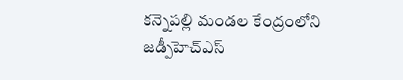కన్నెపల్లి మండల కేంద్రంలోని జడ్పీహెచ్ఎస్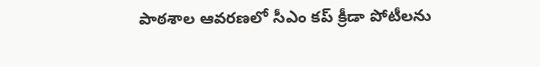పాఠశాల ఆవరణలో సీఎం కప్ క్రీడా పోటీలను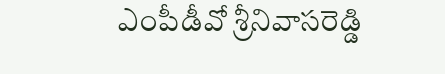ఎంపీడీవో శ్రీనివాసరెడ్డి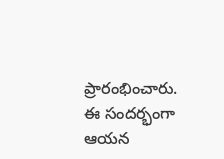ప్రారంభించారు. ఈ సందర్భంగా ఆయన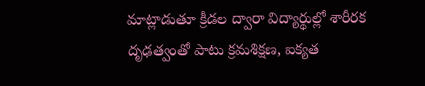మాట్లాడుతూ క్రీడల ద్వారా విద్యార్థుల్లో శారీరక దృఢత్వంతో పాటు క్రమశిక్షణ, ఐక్యత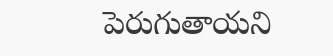పెరుగుతాయని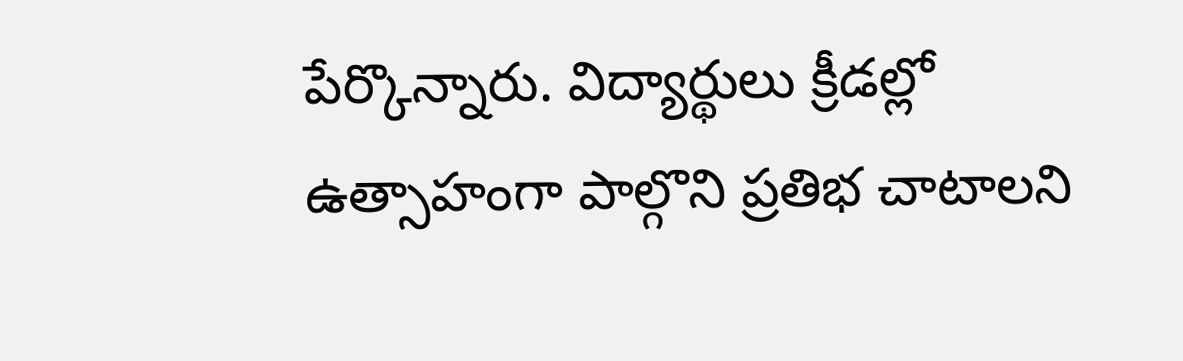పేర్కొన్నారు. విద్యార్థులు క్రీడల్లో ఉత్సాహంగా పాల్గొని ప్రతిభ చాటాలని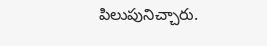పిలుపునిచ్చారు.